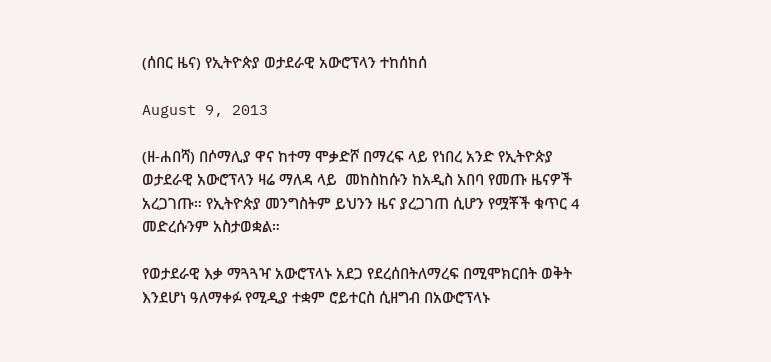(ሰበር ዜና) የኢትዮጵያ ወታደራዊ አውሮፕላን ተከሰከሰ

August 9, 2013

(ዘ-ሐበሻ) በሶማሊያ ዋና ከተማ ሞቃድሾ በማረፍ ላይ የነበረ አንድ የኢትዮጵያ ወታደራዊ አውሮፕላን ዛሬ ማለዳ ላይ  መከስከሱን ከአዲስ አበባ የመጡ ዜናዎች አረጋገጡ። የኢትዮጵያ መንግስትም ይህንን ዜና ያረጋገጠ ሲሆን የሟቾች ቁጥር 4 መድረሱንም አስታወቋል።

የወታደራዊ እቃ ማጓጓዣ አውሮፕላኑ አደጋ የደረሰበትለማረፍ በሚሞክርበት ወቅት እንደሆነ ዓለማቀፉ የሚዲያ ተቋም ሮይተርስ ሲዘግብ በአውሮፕላኑ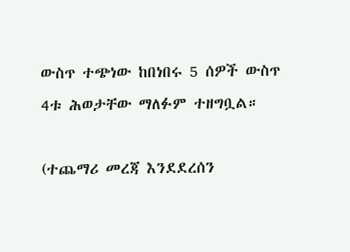ውስጥ ተጭነው ከበነበሩ 5 ሰዎች ውስጥ 4ቱ ሕወታቸው ማለፉም ተዘግቧል።

(ተጨማሪ መረጃ እንደደረሰን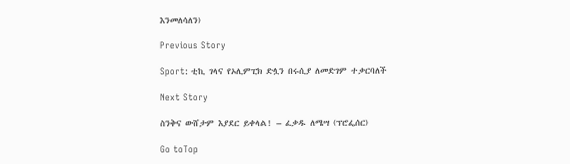እንመለሳለን)

Previous Story

Sport: ቲኪ ገላና የኦሊምፒክ ድሏን በሩሲያ ለመድገም ተቃርባለች

Next Story

ስንቅና ውሸታም እያደር ይቀላል! – ፈቃዱ ለሜሣ (ፕሮፌሰር)

Go toTop